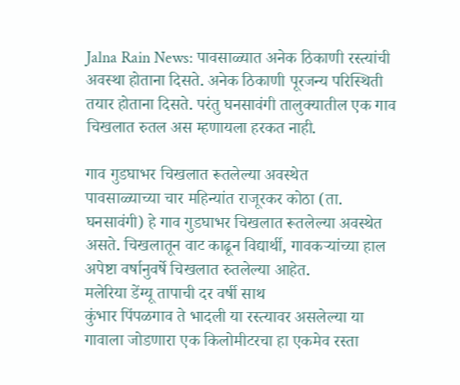Jalna Rain News: पावसाळ्यात अनेक ठिकाणी रस्त्यांची अवस्था होताना दिसते. अनेक ठिकाणी पूरजन्य परिस्थिती तयार होताना दिसते. परंतु घनसावंगी तालुक्यातील एक गाव चिखलात रुतल अस म्हणायला हरकत नाही.

गाव गुडघाभर चिखलात रूतलेल्या अवस्थेत
पावसाळ्याच्या चार महिन्यांत राजूरकर कोठा (ता. घनसावंगी) हे गाव गुडघाभर चिखलात रूतलेल्या अवस्थेत असते. चिखलातून वाट काढून विद्यार्थी, गावकऱ्यांच्या हाल अपेष्टा वर्षानुवर्षे चिखलात रुतलेल्या आहेत.
मलेरिया डेंग्यू तापाची दर वर्षी साथ
कुंभार पिंपळगाव ते भादली या रस्त्यावर असलेल्या या गावाला जोडणारा एक किलोमीटरचा हा एकमेव रस्ता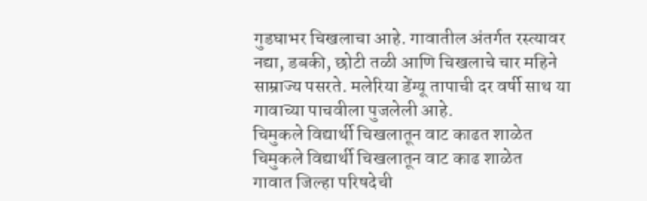गुडघाभर चिखलाचा आहे. गावातील अंतर्गत रस्त्यावर नद्या, डबकी, छोटी तळी आणि चिखलाचे चार महिने साम्राज्य पसरते. मलेरिया डेंग्यू तापाची दर वर्षी साथ या गावाच्या पाचवीला पुजलेली आहे.
चिमुकले विद्यार्थी चिखलातून वाट काढत शाळेत
चिमुकले विद्यार्थी चिखलातून वाट काढ शाळेत
गावात जिल्हा परिषदेची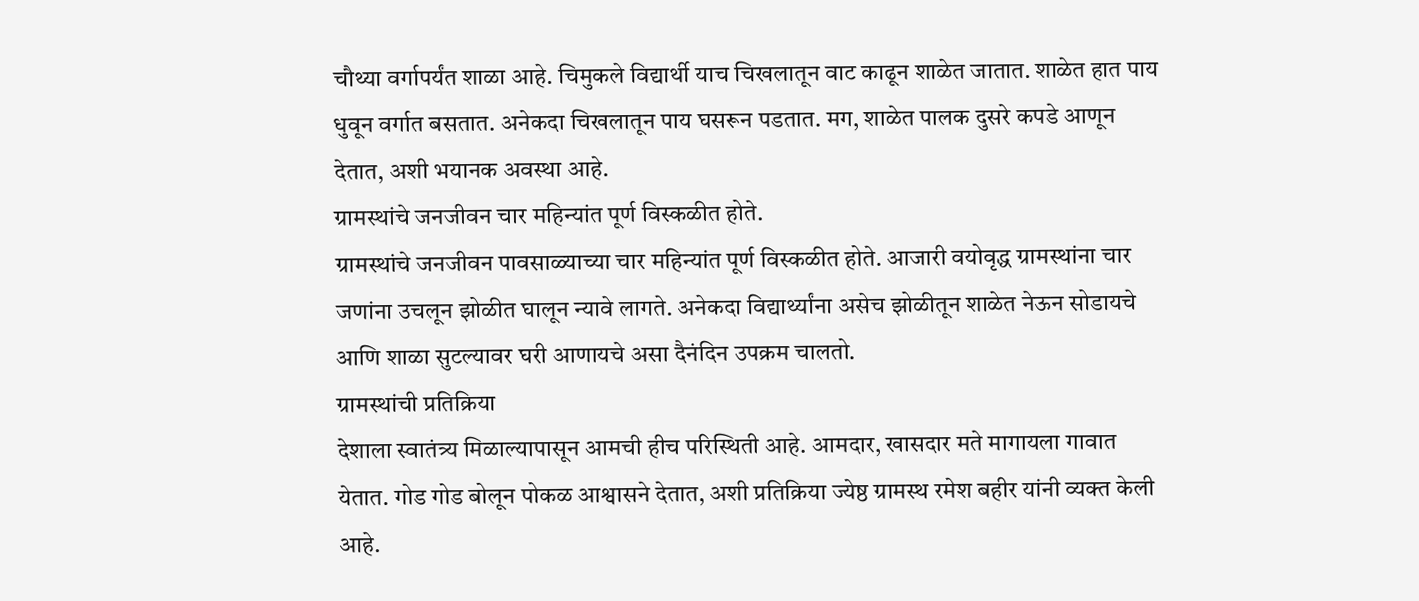चौथ्या वर्गापर्यंत शाळा आहे. चिमुकले विद्यार्थी याच चिखलातून वाट काढून शाळेत जातात. शाळेत हात पाय धुवून वर्गात बसतात. अनेकदा चिखलातून पाय घसरून पडतात. मग, शाळेत पालक दुसरे कपडे आणून देतात, अशी भयानक अवस्था आहे.
ग्रामस्थांचे जनजीवन चार महिन्यांत पूर्ण विस्कळीत होते.
ग्रामस्थांचे जनजीवन पावसाळ्याच्या चार महिन्यांत पूर्ण विस्कळीत होते. आजारी वयोवृद्ध ग्रामस्थांना चार जणांना उचलून झोळीत घालून न्यावे लागते. अनेकदा विद्यार्थ्यांना असेच झोळीतून शाळेत नेऊन सोडायचे आणि शाळा सुटल्यावर घरी आणायचे असा दैनंदिन उपक्रम चालतो.
ग्रामस्थांची प्रतिक्रिया
देशाला स्वातंत्र्य मिळाल्यापासून आमची हीच परिस्थिती आहे. आमदार, खासदार मते मागायला गावात येतात. गोड गोड बोलून पोकळ आश्वासने देतात, अशी प्रतिक्रिया ज्येष्ठ ग्रामस्थ रमेश बहीर यांनी व्यक्त केली आहे.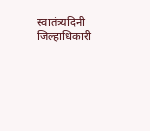स्वातंत्र्यदिनी जिल्हाधिकारी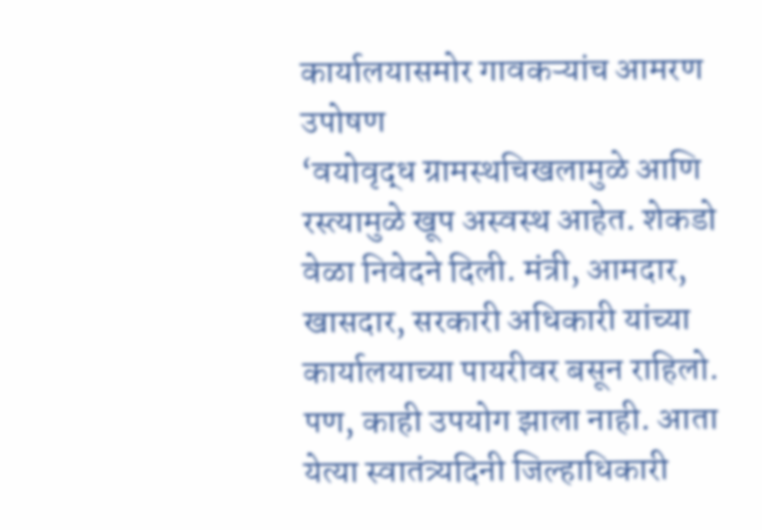कार्यालयासमोर गावकऱ्यांच आमरण उपोषण
‘वयोवृद्ध ग्रामस्थचिखलामुळे आणि रस्त्यामुळे खूप अस्वस्थ आहेत. शेकडो वेळा निवेदने दिली. मंत्री, आमदार, खासदार, सरकारी अधिकारी यांच्या कार्यालयाच्या पायरीवर बसून राहिलो. पण, काही उपयोग झाला नाही. आता येत्या स्वातंत्र्यदिनी जिल्हाधिकारी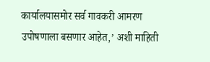कार्यालयासमोर सर्व गावकरी आमरण उपोषणाला बसणार आहेत,’ अशी माहिती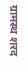ग्रामस्थ शरद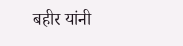बहीर यांनी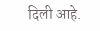दिली आहे.